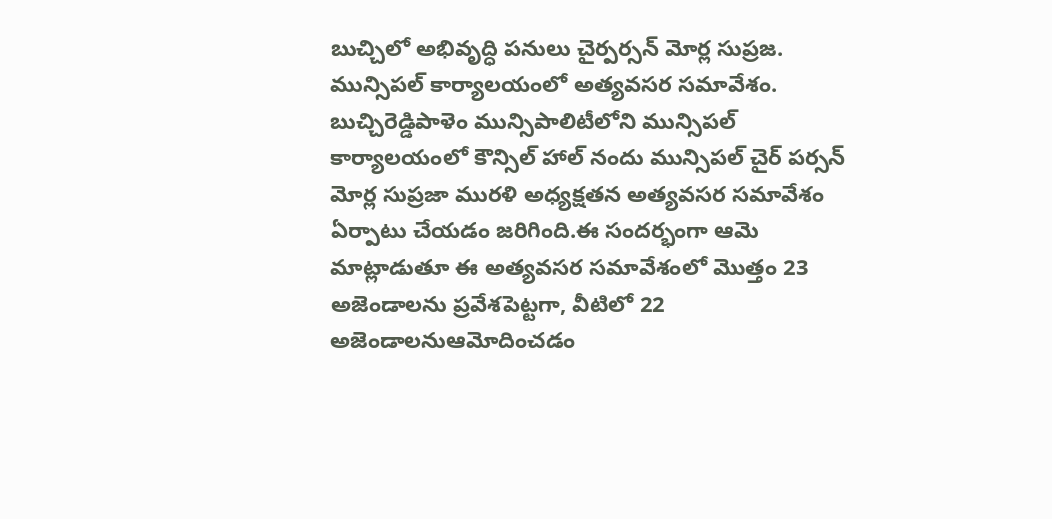బుచ్చిలో అభివృద్ధి పనులు చైర్పర్సన్ మోర్ల సుప్రజ.
మున్సిపల్ కార్యాలయంలో అత్యవసర సమావేశం.
బుచ్చిరెడ్డిపాళెం మున్సిపాలిటీలోని మున్సిపల్ కార్యాలయంలో కౌన్సిల్ హాల్ నందు మున్సిపల్ చైర్ పర్సన్ మోర్ల సుప్రజా మురళి అధ్యక్షతన అత్యవసర సమావేశం ఏర్పాటు చేయడం జరిగింది.ఈ సందర్భంగా ఆమె మాట్లాడుతూ ఈ అత్యవసర సమావేశంలో మొత్తం 23 అజెండాలను ప్రవేశపెట్టగా, వీటిలో 22 అజెండాలనుఆమోదించడం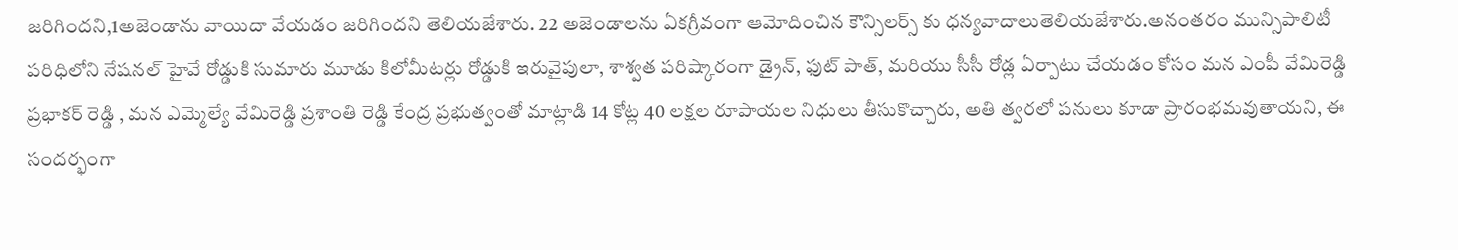జరిగిందని,1అజెండాను వాయిదా వేయడం జరిగిందని తెలియజేశారు. 22 అజెండాలను ఏకగ్రీవంగా ఆమోదించిన కౌన్సిలర్స్ కు ధన్యవాదాలుతెలియజేశారు.అనంతరం మున్సిపాలిటీ పరిధిలోని నేషనల్ హైవే రోడ్డుకి సుమారు మూడు కిలోమీటర్లు రోడ్డుకి ఇరువైపులా, శాశ్వత పరిష్కారంగా డ్రైన్, ఫుట్ పాత్, మరియు సీసీ రోడ్ల ఏర్పాటు చేయడం కోసం మన ఎంపీ వేమిరెడ్డి ప్రభాకర్ రెడ్డి , మన ఎమ్మెల్యే వేమిరెడ్డి ప్రశాంతి రెడ్డి కేంద్ర ప్రభుత్వంతో మాట్లాడి 14 కోట్ల 40 లక్షల రూపాయల నిధులు తీసుకొచ్చారు, అతి త్వరలో పనులు కూడా ప్రారంభమవుతాయని, ఈ సందర్భంగా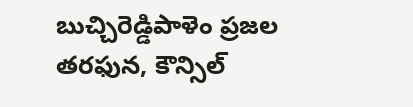బుచ్చిరెడ్డిపాళెం ప్రజల తరఫున, కౌన్సిల్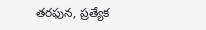తరఫున, ప్రత్యేక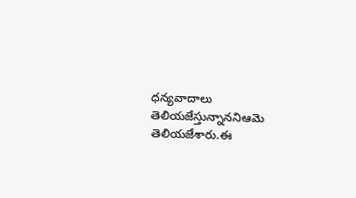ధన్యవాదాలు తెలియజేస్తున్నాననిఆమె తెలియజేశారు.ఈ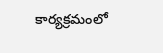కార్యక్రమంలో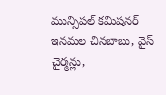మున్సిపల్ కమిషనర్ ఇనమల చినబాబు, వైస్ చైర్మన్లు,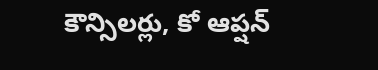కౌన్సిలర్లు, కో ఆప్షన్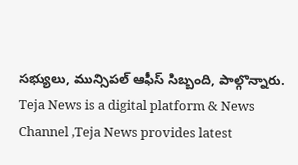సభ్యులు, మున్సిపల్ ఆఫీస్ సిబ్బంది, పాల్గొన్నారు.
Teja News is a digital platform & News Channel ,Teja News provides latest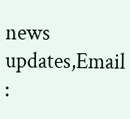news updates,Email :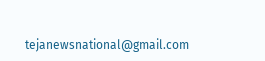tejanewsnational@gmail.com